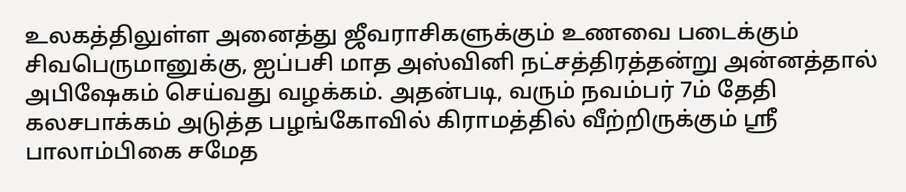உலகத்திலுள்ள அனைத்து ஜீவராசிகளுக்கும் உணவை படைக்கும் சிவபெருமானுக்கு, ஐப்பசி மாத அஸ்வினி நட்சத்திரத்தன்று அன்னத்தால் அபிஷேகம் செய்வது வழக்கம். அதன்படி, வரும் நவம்பர் 7ம் தேதி கலசபாக்கம் அடுத்த பழங்கோவில் கிராமத்தில் வீற்றிருக்கும் ஸ்ரீ பாலாம்பிகை சமேத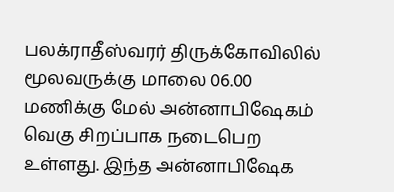பலக்ராதீஸ்வரர் திருக்கோவிலில் மூலவருக்கு மாலை 06.00 மணிக்கு மேல் அன்னாபிஷேகம் வெகு சிறப்பாக நடைபெற உள்ளது. இந்த அன்னாபிஷேக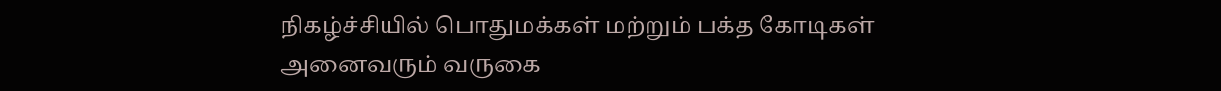நிகழ்ச்சியில் பொதுமக்கள் மற்றும் பக்த கோடிகள் அனைவரும் வருகை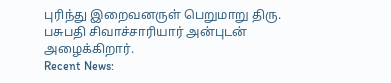புரிந்து இறைவனருள் பெறுமாறு திரு. பசுபதி சிவாச்சாரியார் அன்புடன் அழைக்கிறார்.
Recent News: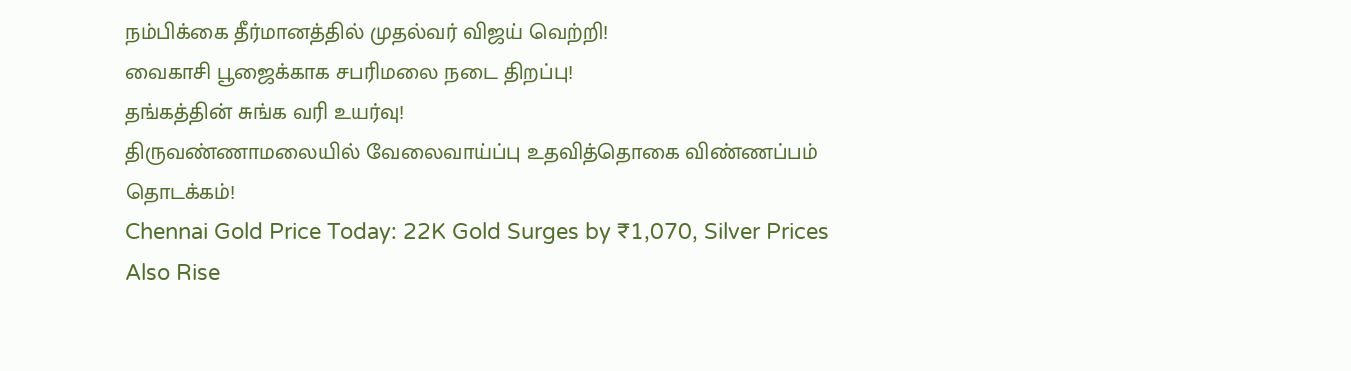நம்பிக்கை தீர்மானத்தில் முதல்வர் விஜய் வெற்றி!
வைகாசி பூஜைக்காக சபரிமலை நடை திறப்பு!
தங்கத்தின் சுங்க வரி உயர்வு!
திருவண்ணாமலையில் வேலைவாய்ப்பு உதவித்தொகை விண்ணப்பம் தொடக்கம்!
Chennai Gold Price Today: 22K Gold Surges by ₹1,070, Silver Prices Also Rise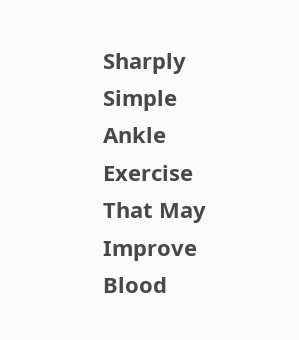Sharply
Simple Ankle Exercise That May Improve Blood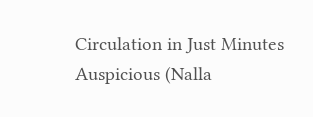Circulation in Just Minutes
Auspicious (Nalla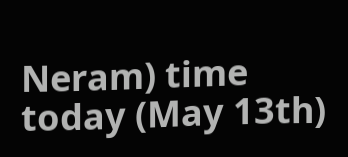Neram) time today (May 13th)